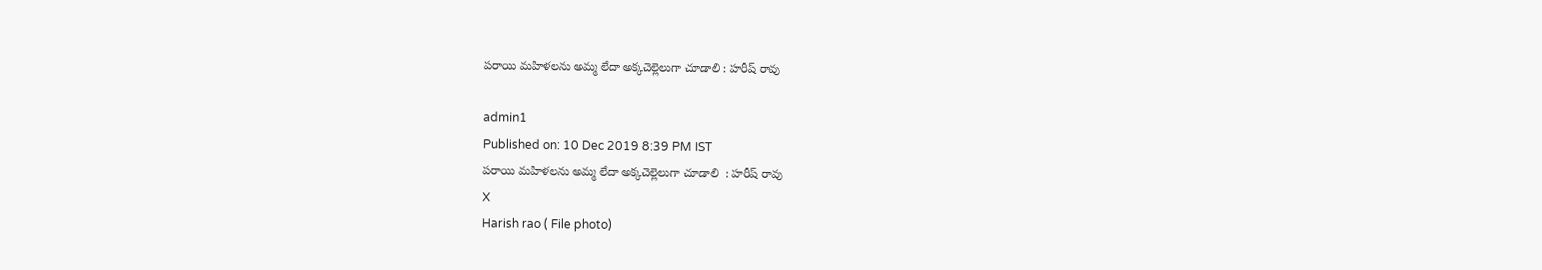పరాయి మహిళలను అమ్మ లేదా అక్కచెల్లెలుగా చూడాలి : హరీష్ రావు

admin1
Published on: 10 Dec 2019 8:39 PM IST
పరాయి మహిళలను అమ్మ లేదా అక్కచెల్లెలుగా చూడాలి  : హరీష్ రావు
X
Harish rao ( File photo)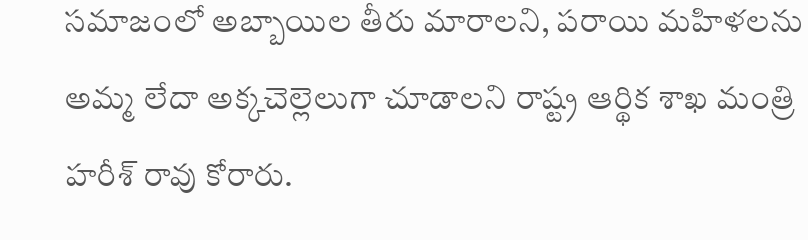సమాజంలో అబ్బాయిల తీరు మారాలని, పరాయి మహిళలను అమ్మ లేదా అక్కచెల్లెలుగా చూడాలని రాష్ట్ర ఆర్థిక శాఖ మంత్రి హరీశ్ రావు కోరారు.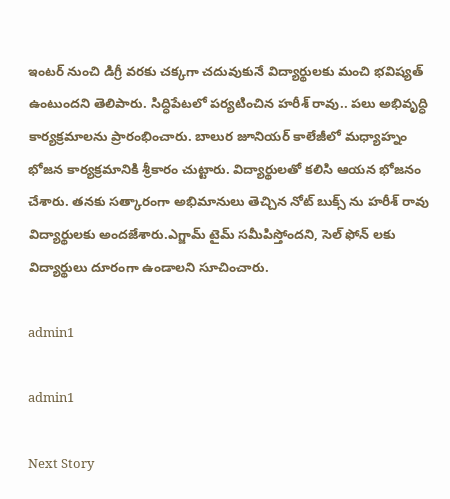ఇంటర్ నుంచి డిగ్రీ వరకు చక్కగా చదువుకునే విద్యార్థులకు మంచి భవిష్యత్ ఉంటుందని తెలిపారు. సిద్ధిపేటలో పర్యటించిన హరీశ్ రావు.. పలు అభివృద్ధి కార్యక్రమాలను ప్రారంభించారు. బాలుర జూనియర్ కాలేజీలో మధ్యాహ్నం భోజన కార్యక్రమానికి శ్రీకారం చుట్టారు. విద్యార్థులతో కలిసి ఆయన భోజనం చేశారు. తనకు సత్కారంగా అభిమానులు తెచ్చిన నోట్ బుక్స్ ను హరీశ్ రావు విద్యార్థులకు అందజేశారు.ఎగ్జామ్ టైమ్ సమీపిస్తోందని, సెల్ ఫోన్ లకు విద్యార్థులు దూరంగా ఉండాలని సూచించారు.

admin1

admin1

Next Story